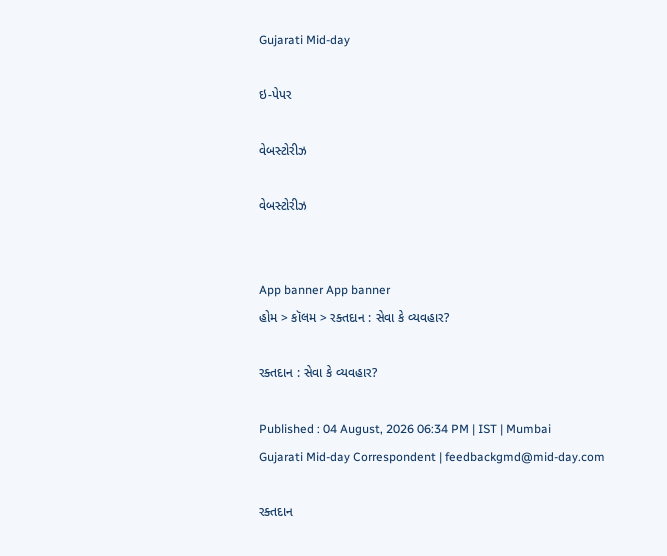Gujarati Mid-day

ઇ-પેપર

વેબસ્ટોરીઝ

વેબસ્ટોરીઝ


App banner App banner
હોમ > કૉલમ > રક્તદાન : સેવા કે વ્યવહાર?

રક્તદાન : સેવા કે વ્યવહાર?

Published : 04 August, 2026 06:34 PM | IST | Mumbai
Gujarati Mid-day Correspondent | feedbackgmd@mid-day.com

રક્તદાન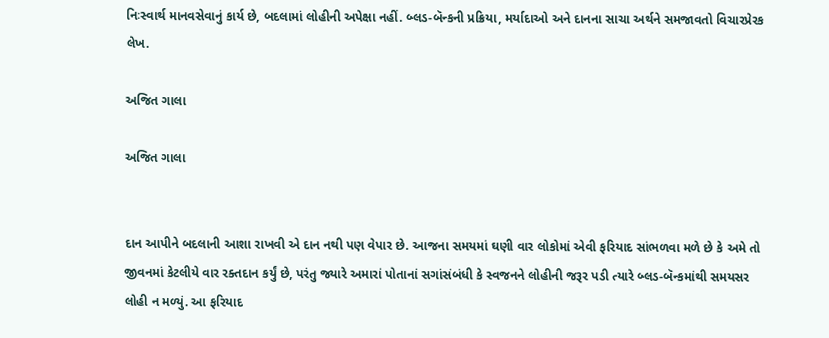નિઃસ્વાર્થ માનવસેવાનું કાર્ય છે, બદલામાં લોહીની અપેક્ષા નહીં. બ્લડ-બૅન્કની પ્રક્રિયા, મર્યાદાઓ અને દાનના સાચા અર્થને સમજાવતો વિચારપ્રેરક લેખ.

અજિત ગાલા

અજિત ગાલા


દાન આપીને બદલાની આશા રાખવી એ દાન નથી પણ વેપાર છે. આજના સમયમાં ઘણી વાર લોકોમાં એવી ફરિયાદ સાંભળવા મળે છે કે અમે તો જીવનમાં કેટલીયે વાર રક્તદાન કર્યું છે, પરંતુ જ્યારે અમારાં પોતાનાં સગાંસંબંધી કે સ્વજનને લોહીની જરૂર પડી ત્યારે બ્લડ-બૅન્કમાંથી સમયસર લોહી ન મળ્યું. આ ફરિયાદ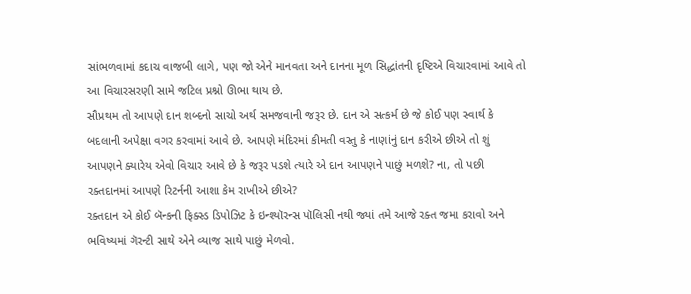સાંભળવામાં કદાચ વાજબી લાગે, પણ જો એને માનવતા અને દાનના મૂળ સિદ્ધાંતની દૃષ્ટિએ વિચારવામાં આવે તો આ વિચારસરણી સામે જટિલ પ્રશ્નો ઊભા થાય છે.
સૌપ્રથમ તો આપણે દાન શબ્દનો સાચો અર્થ સમજવાની જરૂર છે. દાન એ સત્કર્મ છે જે કોઈ પણ સ્વાર્થ કે બદલાની અપેક્ષા વગર કરવામાં આવે છે. આપણે મંદિરમાં કીમતી વસ્તુ કે નાણાંનું દાન કરીએ છીએ તો શું આપણને ક્યારેય એવો વિચાર આવે છે કે જરૂર પડશે ત્યારે એ દાન આપણને પાછું મળશે? ના, તો પછી રક્તદાનમાં આપણે રિટર્નની આશા કેમ રાખીએ છીએ?
રક્તદાન એ કોઈ બૅન્કની ફિક્સ્ડ ડિપોઝિટ કે ઇન્શ્યૉરન્સ પૉલિસી નથી જ્યાં તમે આજે રક્ત જમા કરાવો અને ભવિષ્યમાં ગૅરન્ટી સાથે એને વ્યાજ સાથે પાછું મેળવો.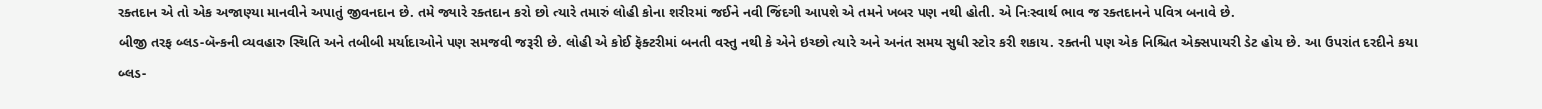રક્તદાન એ તો એક અજાણ્યા માનવીને અપાતું જીવનદાન છે. તમે જ્યારે રક્તદાન કરો છો ત્યારે તમારું લોહી કોના શરીરમાં જઈને નવી જિંદગી આપશે એ તમને ખબર પણ નથી હોતી. એ નિઃસ્વાર્થ ભાવ જ રક્તદાનને પવિત્ર બનાવે છે.
બીજી તરફ બ્લડ-બૅન્કની વ્યવહારુ સ્થિતિ અને તબીબી મર્યાદાઓને પણ સમજવી જરૂરી છે. લોહી એ કોઈ ફૅક્ટરીમાં બનતી વસ્તુ નથી કે એને ઇચ્છો ત્યારે અને અનંત સમય સુધી સ્ટોર કરી શકાય. રક્તની પણ એક નિશ્ચિત એક્સપાયરી ડેટ હોય છે. આ ઉપરાંત દરદીને કયા બ્લડ-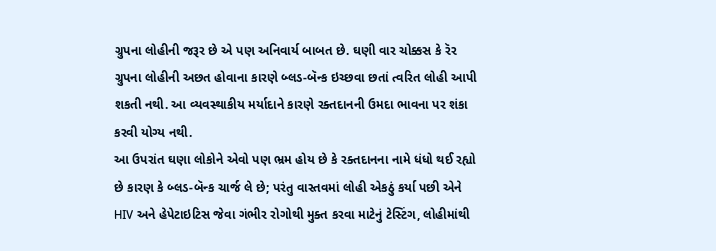ગ્રુપના લોહીની જરૂર છે એ પણ અનિવાર્ય બાબત છે. ઘણી વાર ચોક્કસ કે રૅર ગ્રુપના લોહીની અછત હોવાના કારણે બ્લડ-બૅન્ક ઇચ્છવા છતાં ત્વરિત લોહી આપી શકતી નથી. આ વ્યવસ્થાકીય મર્યાદાને કારણે રક્તદાનની ઉમદા ભાવના પર શંકા કરવી યોગ્ય નથી.
આ ઉપરાંત ઘણા લોકોને એવો પણ ભ્રમ હોય છે કે રક્તદાનના નામે ધંધો થઈ રહ્યો છે કારણ કે બ્લડ-બૅન્ક ચાર્જ લે છે; પરંતુ વાસ્તવમાં લોહી એકઠું કર્યા પછી એને HIV અને હેપેટાઇટિસ જેવા ગંભીર રોગોથી મુક્ત કરવા માટેનું ટેસ્ટિંગ, લોહીમાંથી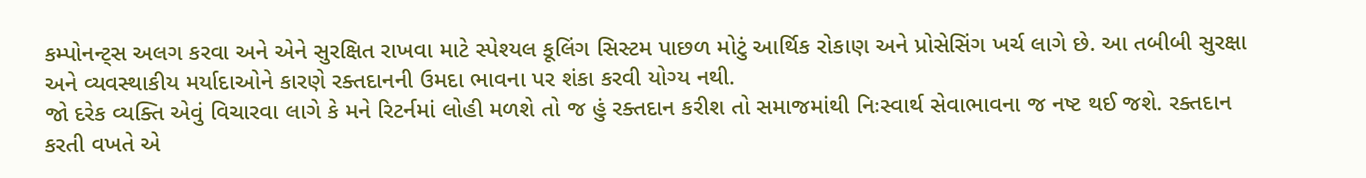કમ્પોનન્ટ્સ અલગ કરવા અને એને સુરક્ષિત રાખવા માટે સ્પેશ્યલ કૂલિંગ સિસ્ટમ પાછળ મોટું આર્થિક રોકાણ અને પ્રોસેસિંગ ખર્ચ લાગે છે. આ તબીબી સુરક્ષા અને વ્યવસ્થાકીય મર્યાદાઓને કારણે રક્તદાનની ઉમદા ભાવના પર શંકા કરવી યોગ્ય નથી.
જો દરેક વ્યક્તિ એવું વિચારવા લાગે કે મને રિટર્નમાં લોહી મળશે તો જ હું રક્તદાન કરીશ તો સમાજમાંથી નિઃસ્વાર્થ સેવાભાવના જ નષ્ટ થઈ જશે. રક્તદાન કરતી વખતે એ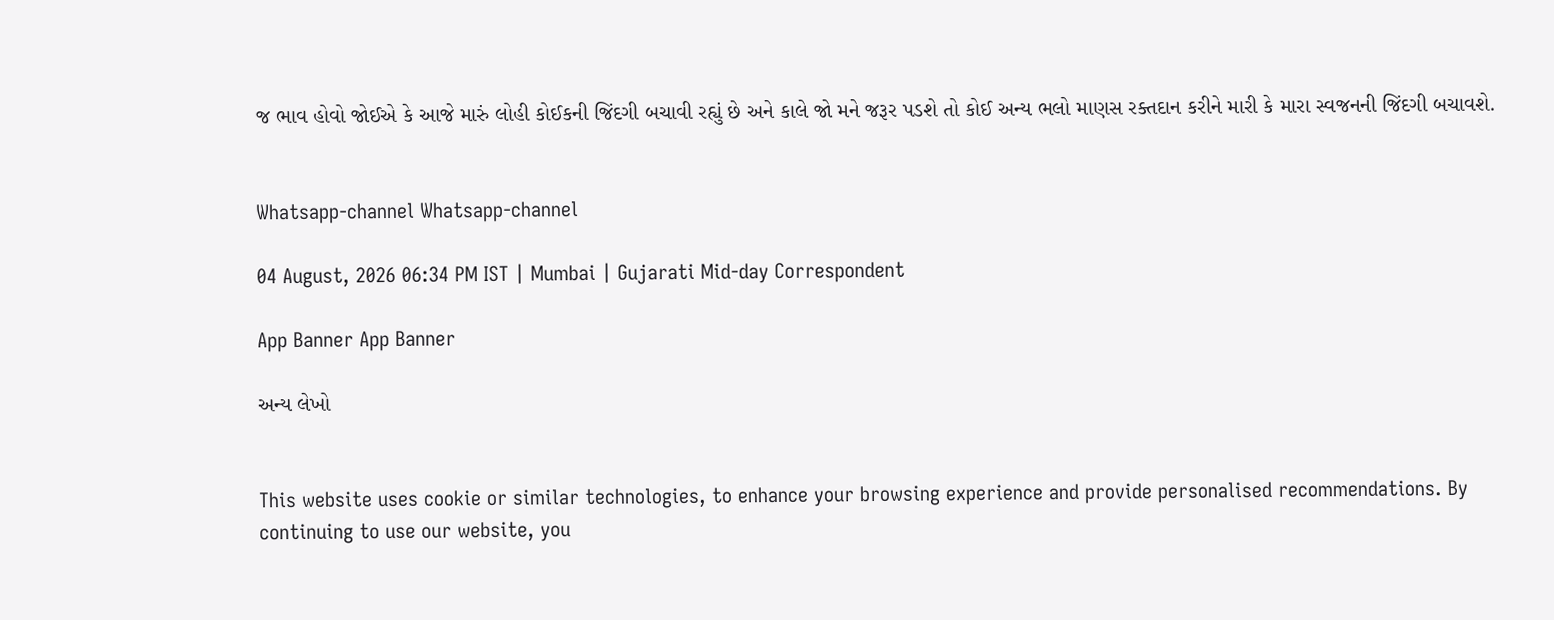જ ભાવ હોવો જોઈએ કે આજે મારું લોહી કોઈકની જિંદગી બચાવી રહ્યું છે અને કાલે જો મને જરૂર પડશે તો કોઈ અન્ય ભલો માણસ રક્તદાન કરીને મારી કે મારા સ્વજનની જિંદગી બચાવશે.


Whatsapp-channel Whatsapp-channel

04 August, 2026 06:34 PM IST | Mumbai | Gujarati Mid-day Correspondent

App Banner App Banner

અન્ય લેખો


This website uses cookie or similar technologies, to enhance your browsing experience and provide personalised recommendations. By continuing to use our website, you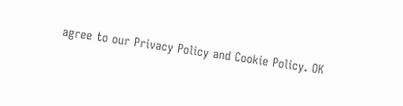agree to our Privacy Policy and Cookie Policy. OK